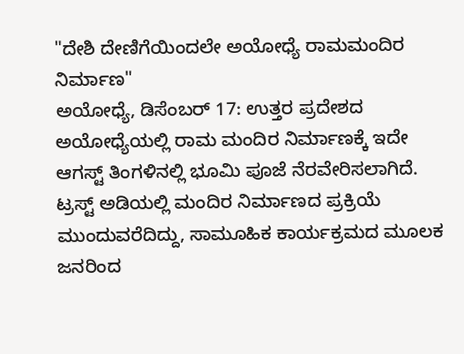"ದೇಶಿ ದೇಣಿಗೆಯಿಂದಲೇ ಅಯೋಧ್ಯೆ ರಾಮಮಂದಿರ ನಿರ್ಮಾಣ"
ಅಯೋಧ್ಯೆ, ಡಿಸೆಂಬರ್ 17: ಉತ್ತರ ಪ್ರದೇಶದ ಅಯೋಧ್ಯೆಯಲ್ಲಿ ರಾಮ ಮಂದಿರ ನಿರ್ಮಾಣಕ್ಕೆ ಇದೇ ಆಗಸ್ಟ್ ತಿಂಗಳಿನಲ್ಲಿ ಭೂಮಿ ಪೂಜೆ ನೆರವೇರಿಸಲಾಗಿದೆ. ಟ್ರಸ್ಟ್ ಅಡಿಯಲ್ಲಿ ಮಂದಿರ ನಿರ್ಮಾಣದ ಪ್ರಕ್ರಿಯೆ ಮುಂದುವರೆದಿದ್ದು, ಸಾಮೂಹಿಕ ಕಾರ್ಯಕ್ರಮದ ಮೂಲಕ ಜನರಿಂದ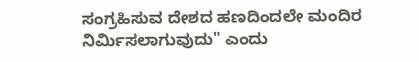ಸಂಗ್ರಹಿಸುವ ದೇಶದ ಹಣದಿಂದಲೇ ಮಂದಿರ ನಿರ್ಮಿಸಲಾಗುವುದು" ಎಂದು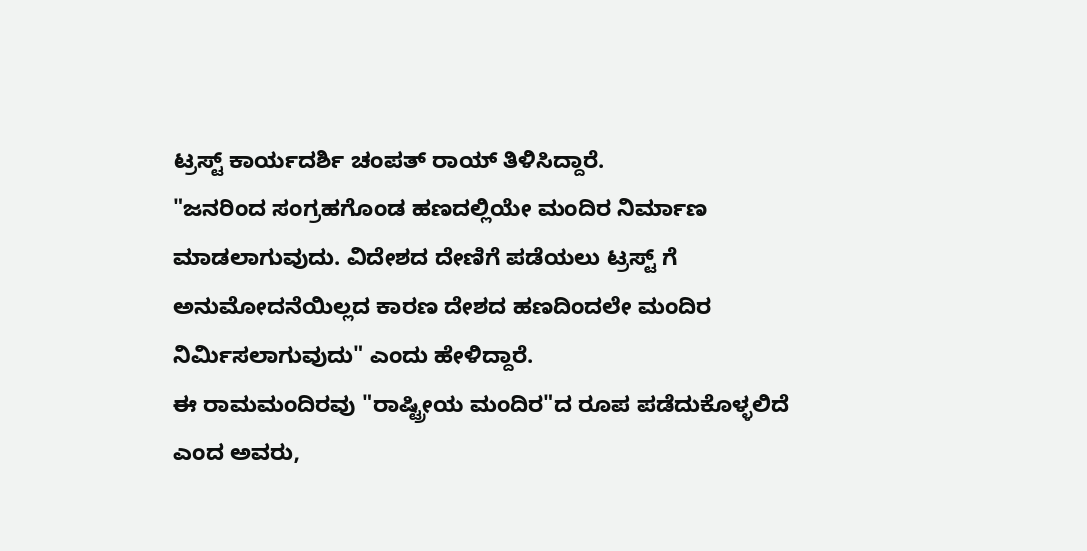ಟ್ರಸ್ಟ್ ಕಾರ್ಯದರ್ಶಿ ಚಂಪತ್ ರಾಯ್ ತಿಳಿಸಿದ್ದಾರೆ.
"ಜನರಿಂದ ಸಂಗ್ರಹಗೊಂಡ ಹಣದಲ್ಲಿಯೇ ಮಂದಿರ ನಿರ್ಮಾಣ ಮಾಡಲಾಗುವುದು. ವಿದೇಶದ ದೇಣಿಗೆ ಪಡೆಯಲು ಟ್ರಸ್ಟ್ ಗೆ ಅನುಮೋದನೆಯಿಲ್ಲದ ಕಾರಣ ದೇಶದ ಹಣದಿಂದಲೇ ಮಂದಿರ ನಿರ್ಮಿಸಲಾಗುವುದು" ಎಂದು ಹೇಳಿದ್ದಾರೆ.
ಈ ರಾಮಮಂದಿರವು "ರಾಷ್ಟ್ರೀಯ ಮಂದಿರ"ದ ರೂಪ ಪಡೆದುಕೊಳ್ಳಲಿದೆ ಎಂದ ಅವರು,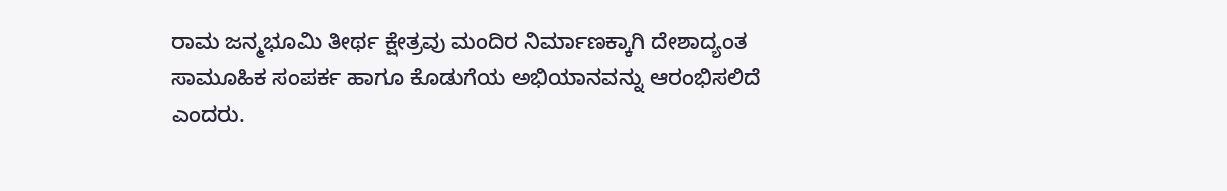ರಾಮ ಜನ್ಮಭೂಮಿ ತೀರ್ಥ ಕ್ಷೇತ್ರವು ಮಂದಿರ ನಿರ್ಮಾಣಕ್ಕಾಗಿ ದೇಶಾದ್ಯಂತ ಸಾಮೂಹಿಕ ಸಂಪರ್ಕ ಹಾಗೂ ಕೊಡುಗೆಯ ಅಭಿಯಾನವನ್ನು ಆರಂಭಿಸಲಿದೆ ಎಂದರು.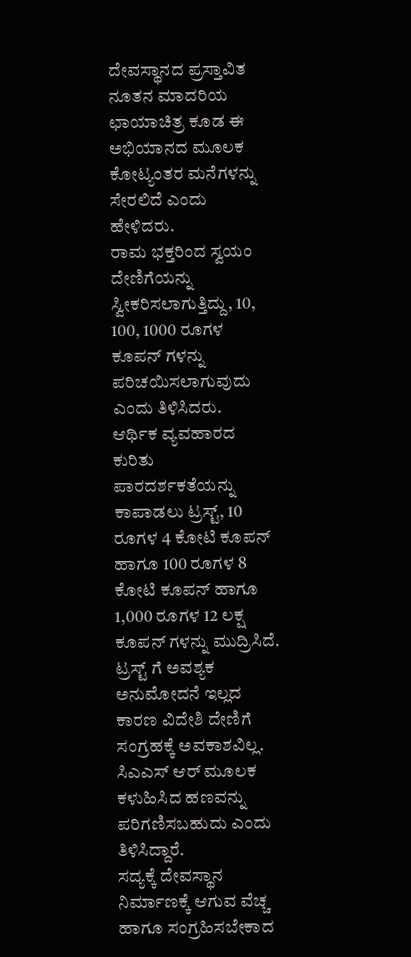ದೇವಸ್ಥಾನದ ಪ್ರಸ್ತಾವಿತ ನೂತನ ಮಾದರಿಯ ಛಾಯಾಚಿತ್ರ ಕೂಡ ಈ ಅಭಿಯಾನದ ಮೂಲಕ ಕೋಟ್ಯಂತರ ಮನೆಗಳನ್ನು ಸೇರಲಿದೆ ಎಂದು ಹೇಳಿದರು.
ರಾಮ ಭಕ್ತರಿಂದ ಸ್ವಯಂ ದೇಣಿಗೆಯನ್ನು ಸ್ವೀಕರಿಸಲಾಗುತ್ತಿದ್ದು, 10, 100, 1000 ರೂಗಳ ಕೂಪನ್ ಗಳನ್ನು ಪರಿಚಯಿಸಲಾಗುವುದು ಎಂದು ತಿಳಿಸಿದರು.
ಆರ್ಥಿಕ ವ್ಯವಹಾರದ ಕುರಿತು ಪಾರದರ್ಶಕತೆಯನ್ನು ಕಾಪಾಡಲು ಟ್ರಸ್ಟ್, 10 ರೂಗಳ 4 ಕೋಟಿ ಕೂಪನ್ ಹಾಗೂ 100 ರೂಗಳ 8 ಕೋಟಿ ಕೂಪನ್ ಹಾಗೂ 1,000 ರೂಗಳ 12 ಲಕ್ಷ ಕೂಪನ್ ಗಳನ್ನು ಮುದ್ರಿಸಿದೆ. ಟ್ರಸ್ಟ್ ಗೆ ಅವಶ್ಯಕ ಅನುಮೋದನೆ ಇಲ್ಲದ ಕಾರಣ ವಿದೇಶಿ ದೇಣಿಗೆ ಸಂಗ್ರಹಕ್ಕೆ ಅವಕಾಶವಿಲ್ಲ. ಸಿಎಎಸ್ ಆರ್ ಮೂಲಕ ಕಳುಹಿಸಿದ ಹಣವನ್ನು ಪರಿಗಣಿಸಬಹುದು ಎಂದು ತಿಳಿಸಿದ್ದಾರೆ.
ಸದ್ಯಕ್ಕೆ ದೇವಸ್ಥಾನ ನಿರ್ಮಾಣಕ್ಕೆ ಆಗುವ ವೆಚ್ಚ ಹಾಗೂ ಸಂಗ್ರಹಿಸಬೇಕಾದ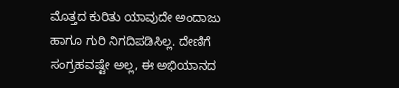ಮೊತ್ತದ ಕುರಿತು ಯಾವುದೇ ಅಂದಾಜು ಹಾಗೂ ಗುರಿ ನಿಗದಿಪಡಿಸಿಲ್ಲ. ದೇಣಿಗೆ ಸಂಗ್ರಹವಷ್ಟೇ ಅಲ್ಲ, ಈ ಅಭಿಯಾನದ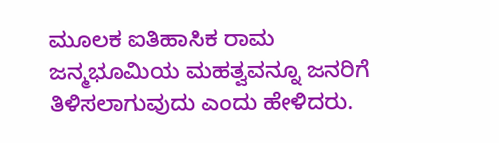ಮೂಲಕ ಐತಿಹಾಸಿಕ ರಾಮ ಜನ್ಮಭೂಮಿಯ ಮಹತ್ವವನ್ನೂ ಜನರಿಗೆ ತಿಳಿಸಲಾಗುವುದು ಎಂದು ಹೇಳಿದರು.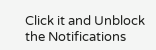Click it and Unblock the Notifications